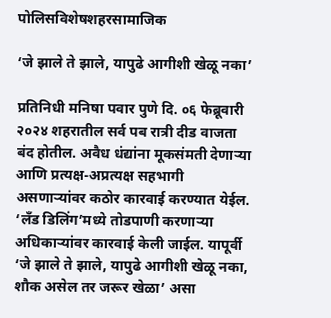पोलिसविशेषशहरसामाजिक

‘जे झाले ते झाले, यापुढे आगीशी खेळू नका’

प्रतिनिधी मनिषा पवार पुणे दि. ०६ फेब्रूवारी २०२४ शहरातील सर्व पब रात्री दीड वाजता बंद होतील. अवैध धंद्यांना मूकसंमती देणाऱ्या आणि प्रत्यक्ष-अप्रत्यक्ष सहभागी असणाऱ्यांवर कठोर कारवाई करण्यात येईल. ‘लँड डिलिंग’मध्ये तोडपाणी करणाऱ्या अधिकाऱ्यांवर कारवाई केली जाईल. यापूर्वी ‘जे झाले ते झाले, यापुढे आगीशी खेळू नका, शौक असेल तर जरूर खेळा’ असा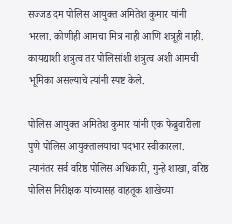सज्जड दम पोलिस आयुक्त अमितेश कुमार यांनी भरला. कोणीही आमचा मित्र नाही आणि शत्रूही नाही. कायद्याशी शत्रुत्व तर पोलिसांशी शत्रुत्व अशी आमची भूमिका असल्याचे त्यांनी स्पष्ट केले.

पोलिस आयुक्त अमितेश कुमार यांनी एक फेब्रुवारीला पुणे पोलिस आयुक्तालयाचा पदभार स्वीकारला. त्यानंतर सर्व वरिष्ठ पोलिस अधिकारी, गुन्हे शाखा, वरिष्ठ पोलिस निरीक्षक यांच्यासह वाहतूक शाखेच्या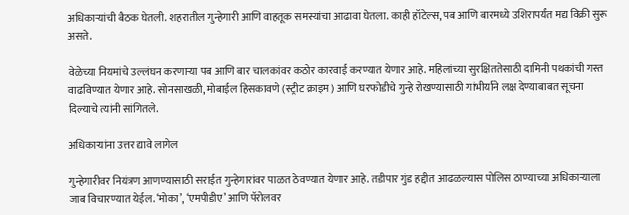अधिकाऱ्यांची बैठक घेतली. शहरातील गुन्हेगारी आणि वाहतूक समस्यांचा आढावा घेतला. काही हॉटेल्स, पब आणि बारमध्ये उशिरापर्यंत मद्य विक्री सुरू असते.

वेळेच्या नियमांचे उल्लंघन करणाऱ्या पब आणि बार चालकांवर कठोर कारवाई करण्यात येणार आहे. महिलांच्या सुरक्षिततेसाठी दामिनी पथकांची गस्त वाढविण्यात येणार आहे. सोनसाखळी, मोबाईल हिसकावणे (स्ट्रीट क्राइम) आणि घरफोडीचे गुन्हे रोखण्यासाठी गांभीर्याने लक्ष देण्याबाबत सूचना दिल्याचे त्यांनी सांगितले.

अधिकाऱ्यांना उत्तर द्यावे लागेल

गुन्हेगारीवर नियंत्रण आणण्यासाठी सराईत गुन्हेगारांवर पाळत ठेवण्यात येणार आहे. तडीपार गुंड हद्दीत आढळल्यास पोलिस ठाण्याच्या अधिकाऱ्याला जाब विचारण्यात येईल. ‘मोका’, ‘एमपीडीए’ आणि पॅरोलवर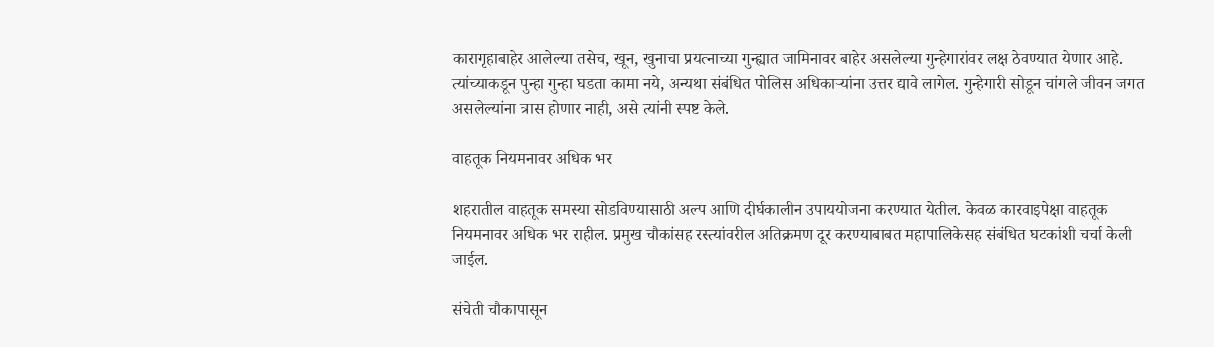कारागृहाबाहेर आलेल्या तसेच, खून, खुनाचा प्रयत्नाच्या गुन्ह्यात जामिनावर बाहेर असलेल्या गुन्हेगारांवर लक्ष ठेवण्यात येणार आहे. त्यांच्याकडून पुन्हा गुन्हा घडता कामा नये, अन्यथा संबंधित पोलिस अधिकाऱ्यांना उत्तर द्यावे लागेल. गुन्हेगारी सोडून चांगले जीवन जगत असलेल्यांना त्रास होणार नाही, असे त्यांनी स्पष्ट केले.

वाहतूक नियमनावर अधिक भर

शहरातील वाहतूक समस्या सोडविण्यासाठी अल्प आणि दीर्घकालीन उपाययोजना करण्यात येतील. केवळ कारवाइपेक्षा वाहतूक नियमनावर अधिक भर राहील. प्रमुख चौकांसह रस्त्यांवरील अतिक्रमण दूर करण्याबाबत महापालिकेसह संबंधित घटकांशी चर्चा केली जाईल.

संचेती चौकापासून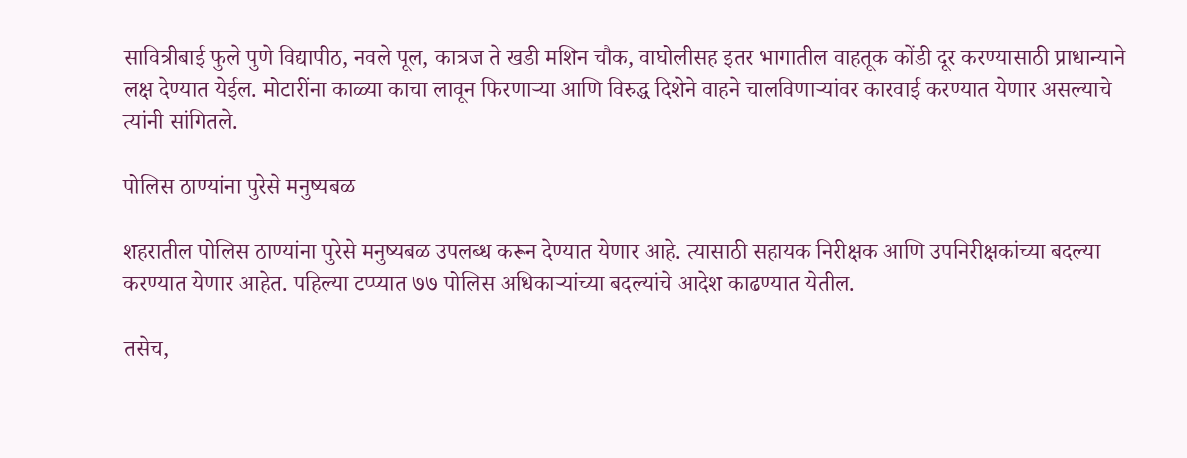सावित्रीबाई फुले पुणे विद्यापीठ, नवले पूल, कात्रज ते खडी मशिन चौक, वाघोलीसह इतर भागातील वाहतूक कोंडी दूर करण्यासाठी प्राधान्याने लक्ष देण्यात येईल. मोटारींना काळ्या काचा लावून फिरणाऱ्या आणि विरुद्ध दिशेने वाहने चालविणाऱ्यांवर कारवाई करण्यात येणार असल्याचे त्यांनी सांगितले.

पोलिस ठाण्यांना पुरेसे मनुष्यबळ

शहरातील पोलिस ठाण्यांना पुरेसे मनुष्यबळ उपलब्ध करून देण्यात येणार आहे. त्यासाठी सहायक निरीक्षक आणि उपनिरीक्षकांच्या बदल्या करण्यात येणार आहेत. पहिल्या टप्प्यात ७७ पोलिस अधिकाऱ्यांच्या बदल्यांचे आदेश काढण्यात येतील.

तसेच,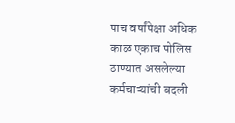पाच वर्षांपेक्षा अधिक काळ एकाच पोलिस ठाण्यात असलेल्या कर्मचाऱ्यांची बदली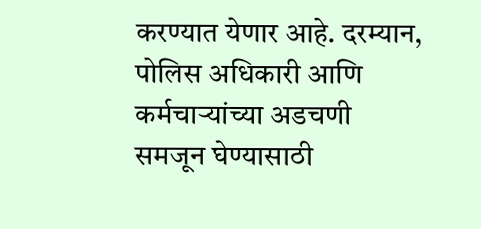करण्यात येणार आहे. दरम्यान, पोलिस अधिकारी आणि कर्मचाऱ्यांच्या अडचणी समजून घेण्यासाठी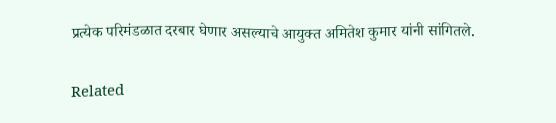प्रत्येक परिमंडळात दरबार घेणार असल्याचे आयुक्त अमितेश कुमार यांनी सांगितले.

Related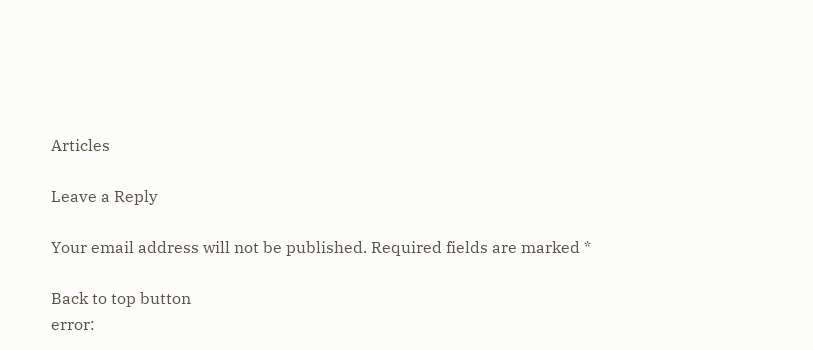Articles

Leave a Reply

Your email address will not be published. Required fields are marked *

Back to top button
error: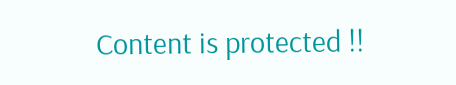Content is protected !!